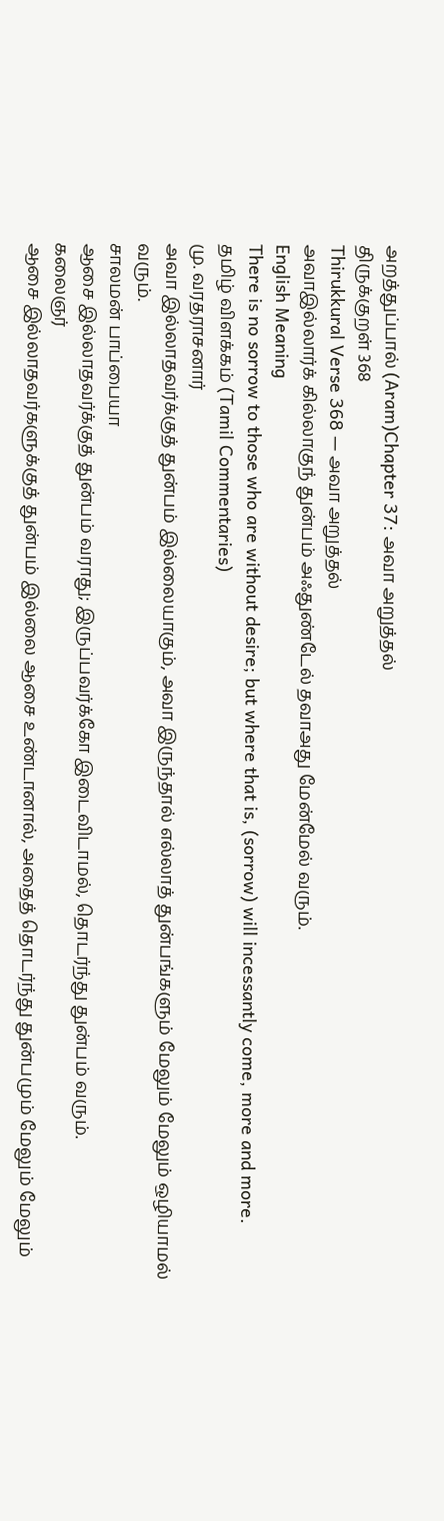அறத்துப்பால் (Aram)Chapter 37: அவா அறுத்தல்
திருக்குறள் 368
Thirukkural Verse 368 — அவா அறுத்தல்
அவாஇல்லார்க் கில்லாகுந் துன்பம் அஃதுண்டேல் தவாஅது மேன்மேல் வரும்.
English Meaning
There is no sorrow to those who are without desire; but where that is, (sorrow) will incessantly come, more and more.
தமிழ் விளக்கம் (Tamil Commentaries)
மு. வரதராசனார்
அவா இல்லாதவர்க்குத் துன்பம் இல்லையாகும், அவா இருந்தால் எல்லாத் துன்பங்களும் மேலும் மேலும் ஒழியாமல் வரும்.
சாலமன் பாப்பையா
ஆசை இல்லாதவர்க்குத் துன்பம் வராது; இருப்பவர்க்கோ இடைவிடாமல், தொடர்ந்து துன்பம் வரும்.
கலைஞர்
ஆசை இல்லாதவர்களுக்குத் துன்பம் இல்லை ஆசை உண்டானால், அதைத் தொடர்ந்து துன்பமும் மேலும் மேலும்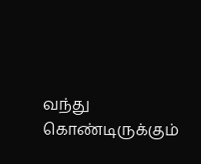வந்து கொண்டிருக்கும்